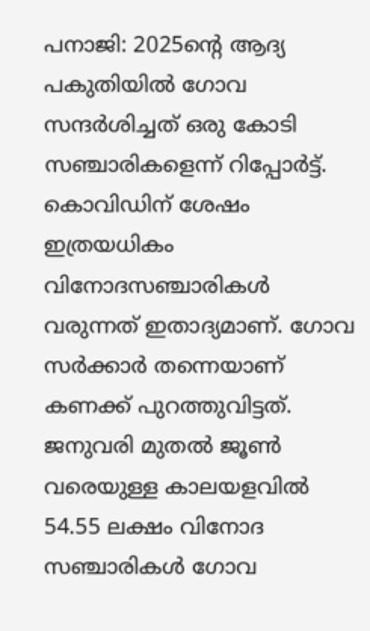പനാജി: 2025ന്റെ ആദ്യ പകുതിയിൽ ഗോവ സന്ദർശിച്ചത് ഒരു കോടി സഞ്ചാരികളെന്ന് റിപ്പോർട്ട്. കൊവിഡിന് ശേഷം ഇത്രയധികം വിനോദസഞ്ചാരികൾ വരുന്നത് ഇതാദ്യമാണ്. ഗോവ സർക്കാർ തന്നെയാണ് കണക്ക് പുറത്തുവിട്ടത്. ജനുവരി മുതൽ ജൂൺ വരെയുള്ള കാലയളവിൽ 54.55 ലക്ഷം വിനോദ സഞ്ചാരികൾ ഗോവ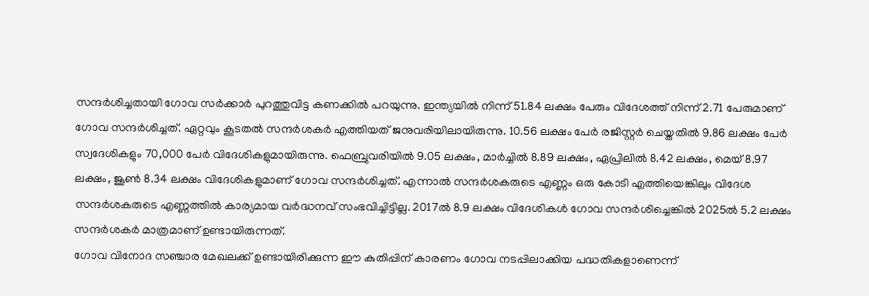സന്ദർശിച്ചതായി ഗോവ സർക്കാർ പുറത്തുവിട്ട കണക്കിൽ പറയുന്നു. ഇന്ത്യയിൽ നിന്ന് 51.84 ലക്ഷം പേരും വിദേശത്ത് നിന്ന് 2.71 പേരുമാണ് ഗോവ സന്ദർശിച്ചത്. ഏറ്റവും കൂടതൽ സന്ദർശകർ എത്തിയത് ജനുവരിയിലായിരുന്നു. 10.56 ലക്ഷം പേർ രജിസ്റ്റർ ചെയ്തതിൽ 9.86 ലക്ഷം പേർ സ്വദേശികളും 70,000 പേർ വിദേശികളുമായിരുന്നു. ഫെബ്രുവരിയിൽ 9.05 ലക്ഷം, മാർച്ചിൽ 8.89 ലക്ഷം, ഏപ്രിലിൽ 8.42 ലക്ഷം, മെയ് 8.97 ലക്ഷം, ജൂൺ 8.34 ലക്ഷം വിദേശികളുമാണ് ഗോവ സന്ദർശിച്ചത്. എന്നാൽ സന്ദർശകരുടെ എണ്ണം ഒരു കോടി എത്തിയെങ്കിലും വിദേശ സന്ദർശകരുടെ എണ്ണത്തിൽ കാര്യമായ വർദ്ധനവ് സംഭവിച്ചിട്ടില്ല. 2017ൽ 8.9 ലക്ഷം വിദേശികൾ ഗോവ സന്ദർശിച്ചെങ്കിൽ 2025ൽ 5.2 ലക്ഷം സന്ദർശകർ മാത്രമാണ് ഉണ്ടായിരുന്നത്.
ഗോവ വിനോദ സഞ്ചാര മേഖലക്ക് ഉണ്ടായിരിക്കുന്ന ഈ കുതിപ്പിന് കാരണം ഗോവ നടപ്പിലാക്കിയ പദ്ധതികളാണെന്ന്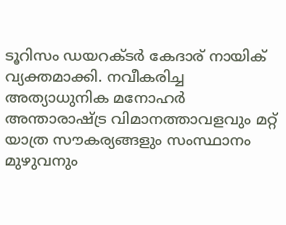ടൂറിസം ഡയറക്ടർ കേദാര് നായിക് വ്യക്തമാക്കി. നവീകരിച്ച അത്യാധുനിക മനോഹർ അന്താരാഷ്ട്ര വിമാനത്താവളവും മറ്റ് യാത്ര സൗകര്യങ്ങളും സംസ്ഥാനം മുഴുവനും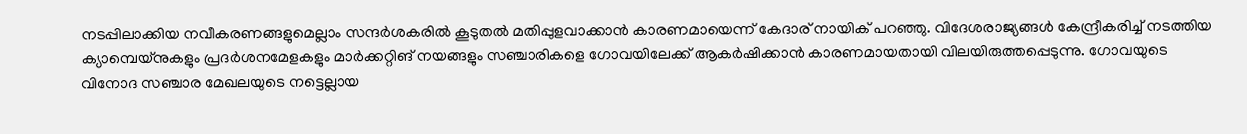നടപ്പിലാക്കിയ നവീകരണങ്ങളുമെല്ലാം സന്ദർശകരിൽ കൂടുതൽ മതിപ്പുളവാക്കാൻ കാരണമായെന്ന് കേദാര് നായിക് പറഞ്ഞു. വിദേശരാജ്യങ്ങൾ കേന്ദ്രീകരിച്ച് നടത്തിയ ക്യാമ്പെയ്നുകളും പ്രദർശനമേളകളും മാർക്കറ്റിങ് നയങ്ങളും സഞ്ചാരികളെ ഗോവയിലേക്ക് ആകർഷിക്കാൻ കാരണമായതായി വിലയിരുത്തപ്പെടുന്നു. ഗോവയുടെ വിനോദ സഞ്ചാര മേഖലയുടെ നട്ടെല്ലായ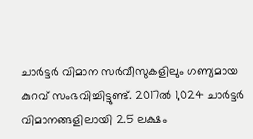ചാർട്ടർ വിമാന സർവീസുകളിലും ഗണ്യമായ കുറവ് സംഭവിച്ചിട്ടുണ്ട്. 2017ൽ 1,024 ചാർട്ടർ വിമാനങ്ങളിലായി 2.5 ലക്ഷം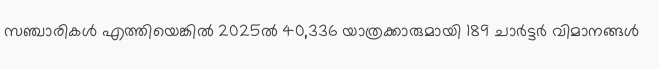സഞ്ചാരികൾ എത്തിയെങ്കിൽ 2025ൽ 40,336 യാത്രക്കാരുമായി 189 ചാർട്ടർ വിമാനങ്ങൾ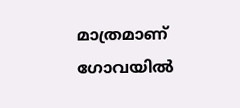മാത്രമാണ് ഗോവയിൽ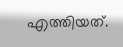എത്തിയത്.